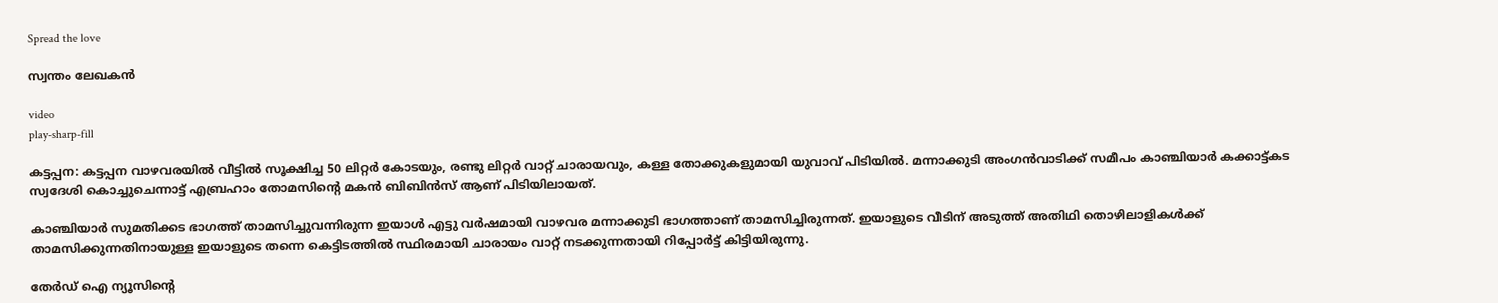Spread the love

സ്വന്തം ലേഖകൻ

video
play-sharp-fill

കട്ടപ്പന: കട്ടപ്പന വാഴവരയിൽ വീട്ടിൽ സൂക്ഷിച്ച 50 ലിറ്റർ കോടയും, രണ്ടു ലിറ്റർ വാറ്റ് ചാരായവും, കള്ള തോക്കുകളുമായി യുവാവ് പിടിയിൽ. മന്നാക്കുടി അംഗൻവാടിക്ക് സമീപം കാഞ്ചിയാർ കക്കാട്ട്കട സ്വദേശി കൊച്ചുചെന്നാട്ട് എബ്രഹാം തോമസിന്റെ മകൻ ബിബിൻസ് ആണ് പിടിയിലായത്.

കാഞ്ചിയാർ സുമതിക്കട ഭാഗത്ത് താമസിച്ചുവന്നിരുന്ന ഇയാൾ എട്ടു വർഷമായി വാഴവര മന്നാക്കുടി ഭാഗത്താണ് താമസിച്ചിരുന്നത്. ഇയാളുടെ വീടിന് അടുത്ത് അതിഥി തൊഴിലാളികൾക്ക് താമസിക്കുന്നതിനായുള്ള ഇയാളുടെ തന്നെ കെട്ടിടത്തിൽ സ്ഥിരമായി ചാരായം വാറ്റ് നടക്കുന്നതായി റിപ്പോർട്ട് കിട്ടിയിരുന്നു.

തേർഡ് ഐ ന്യൂസിന്റെ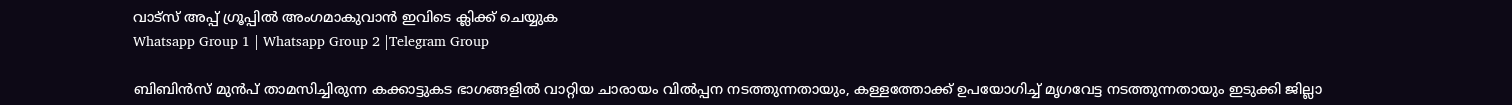വാട്സ് അപ്പ് ഗ്രൂപ്പിൽ അംഗമാകുവാൻ ഇവിടെ ക്ലിക്ക് ചെയ്യുക
Whatsapp Group 1 | Whatsapp Group 2 |Telegram Group

ബിബിൻസ് മുൻപ് താമസിച്ചിരുന്ന കക്കാട്ടുകട ഭാഗങ്ങളിൽ വാറ്റിയ ചാരായം വിൽപ്പന നടത്തുന്നതായും, കള്ളത്തോക്ക് ഉപയോഗിച്ച് മൃഗവേട്ട നടത്തുന്നതായും ഇടുക്കി ജില്ലാ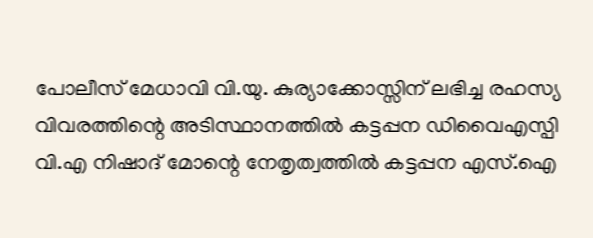പോലീസ് മേധാവി വി.യു. കുര്യാക്കോസ്സിന് ലഭിച്ച രഹസ്യ വിവരത്തിന്റെ അടിസ്ഥാനത്തിൽ കട്ടപ്പന ഡിവൈഎസ്പി വി.എ നിഷാദ് മോന്റെ നേതൃത്വത്തിൽ കട്ടപ്പന എസ്.ഐ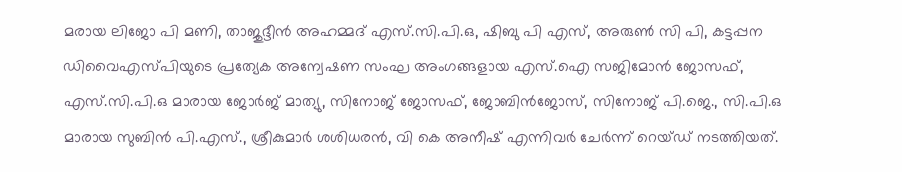മരായ ലിജോ പി മണി, താജുദ്ദീൻ അഹമ്മദ് എസ്.സി.പി.ഒ, ഷിബു പി എസ്, അരുൺ സി പി, കട്ടപ്പന ഡിവൈഎസ്പിയുടെ പ്രത്യേക അന്വേഷണ സംഘ അംഗങ്ങളായ എസ്.ഐ സജിമോൻ ജോസഫ്, എസ്.സി.പി.ഒ മാരായ ജോർജ് മാത്യു, സിനോജ് ജോസഫ്, ജോബിൻജോസ്, സിനോജ് പി.ജെ., സി.പി.ഒ മാരായ സുബിൻ പി.എസ്., ശ്രീകുമാർ ശശിധരൻ, വി കെ അനീഷ് എന്നിവർ ചേർന്ന് റെയ്ഡ് നടത്തിയത്.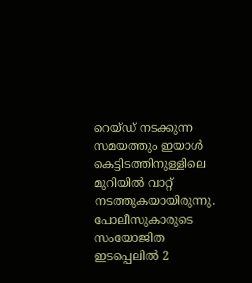റെയ്ഡ് നടക്കുന്ന സമയത്തും ഇയാൾ കെട്ടിടത്തിനുള്ളിലെ മുറിയിൽ വാറ്റ് നടത്തുകയായിരുന്നു. പോലീസുകാരുടെ സംയോജിത ഇടപ്പെലിൽ 2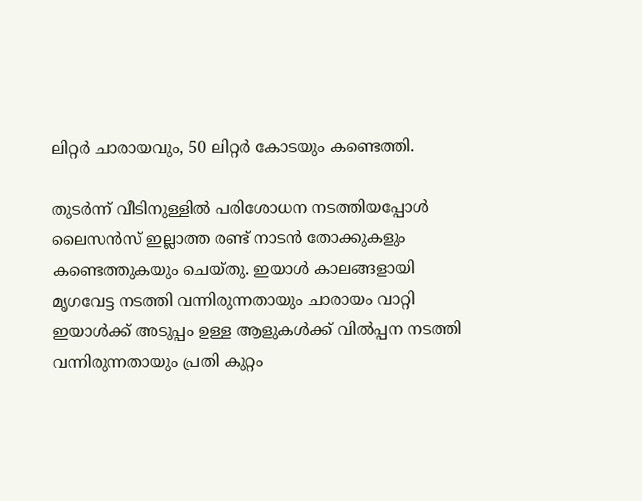ലിറ്റർ ചാരായവും, 50 ലിറ്റർ കോടയും കണ്ടെത്തി.

തുടർന്ന് വീടിനുള്ളിൽ പരിശോധന നടത്തിയപ്പോൾ ലൈസൻസ് ഇല്ലാത്ത രണ്ട് നാടൻ തോക്കുകളും കണ്ടെത്തുകയും ചെയ്തു. ഇയാൾ കാലങ്ങളായി മൃഗവേട്ട നടത്തി വന്നിരുന്നതായും ചാരായം വാറ്റി ഇയാൾക്ക് അടുപ്പം ഉള്ള ആളുകൾക്ക് വിൽപ്പന നടത്തി വന്നിരുന്നതായും പ്രതി കുറ്റം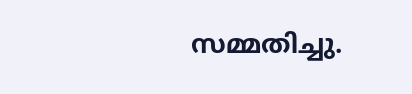സമ്മതിച്ചു.